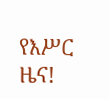የእሥር ዜና!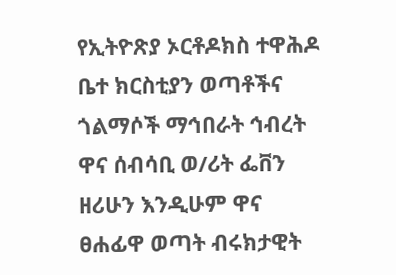የኢትዮጽያ ኦርቶዶክስ ተዋሕዶ ቤተ ክርስቲያን ወጣቶችና ጎልማሶች ማኅበራት ኅብረት ዋና ሰብሳቢ ወ/ሪት ፌቨን ዘሪሁን እንዲሁም ዋና ፀሐፊዋ ወጣት ብሩክታዊት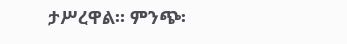ታሥረዋል። ምንጭ፡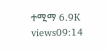ተሚማ 6.9K views09:14